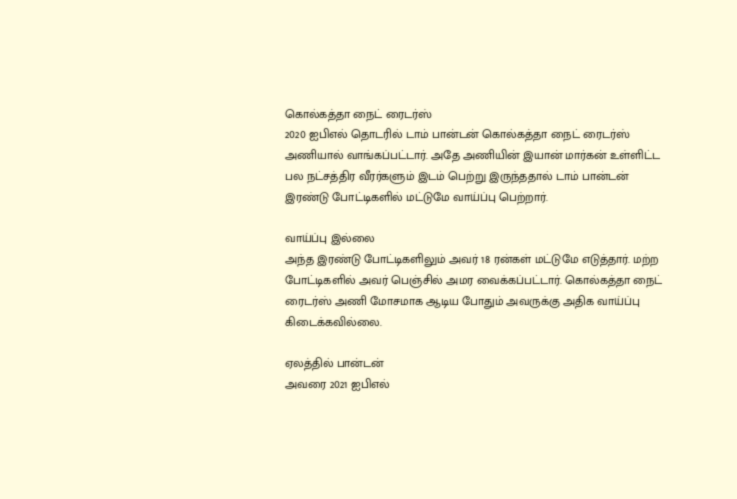கொல்கத்தா நைட் ரைடர்ஸ்
2020 ஐபிஎல் தொடரில் டாம் பான்டன் கொல்கத்தா நைட் ரைடர்ஸ் அணியால் வாங்கப்பட்டார். அதே அணியின் இயான் மார்கன் உள்ளிட்ட பல நட்சத்திர வீரர்களும் இடம் பெற்று இருந்ததால் டாம் பான்டன் இரண்டு போட்டிகளில் மட்டுமே வாய்ப்பு பெற்றார்.

வாய்ப்பு இல்லை
அந்த இரண்டு போட்டிகளிலும் அவர் 18 ரன்கள் மட்டுமே எடுத்தார். மற்ற போட்டிகளில் அவர் பெஞ்சில் அமர வைக்கப்பட்டார். கொல்கத்தா நைட் ரைடர்ஸ் அணி மோசமாக ஆடிய போதும் அவருக்கு அதிக வாய்ப்பு கிடைக்கவில்லை.

ஏலத்தில் பான்டன்
அவரை 2021 ஐபிஎல்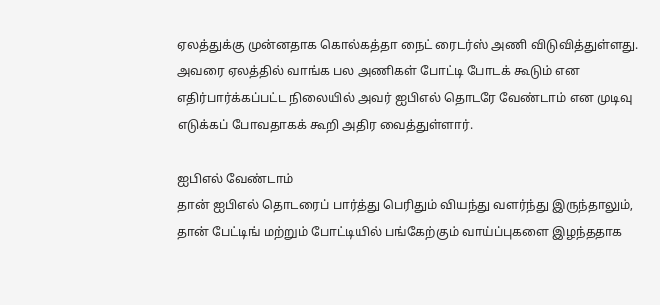ஏலத்துக்கு முன்னதாக கொல்கத்தா நைட் ரைடர்ஸ் அணி விடுவித்துள்ளது. அவரை ஏலத்தில் வாங்க பல அணிகள் போட்டி போடக் கூடும் என எதிர்பார்க்கப்பட்ட நிலையில் அவர் ஐபிஎல் தொடரே வேண்டாம் என முடிவு எடுக்கப் போவதாகக் கூறி அதிர வைத்துள்ளார்.

ஐபிஎல் வேண்டாம்
தான் ஐபிஎல் தொடரைப் பார்த்து பெரிதும் வியந்து வளர்ந்து இருந்தாலும், தான் பேட்டிங் மற்றும் போட்டியில் பங்கேற்கும் வாய்ப்புகளை இழந்ததாக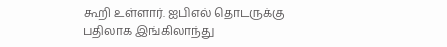கூறி உள்ளார். ஐபிஎல் தொடருக்கு பதிலாக இங்கிலாந்து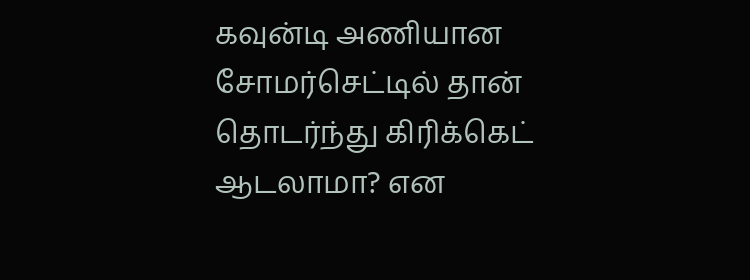கவுன்டி அணியான சோமர்செட்டில் தான் தொடர்ந்து கிரிக்கெட் ஆடலாமா? என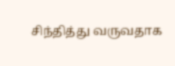சிந்தித்து வருவதாக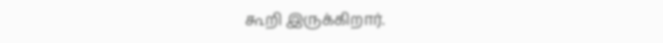கூறி இருக்கிறார்.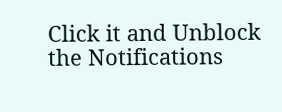Click it and Unblock the Notifications